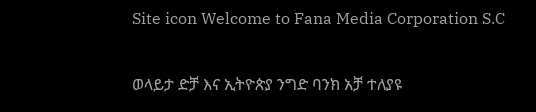Site icon Welcome to Fana Media Corporation S.C

ወላይታ ድቻ እና ኢትዮጵያ ንግድ ባንክ አቻ ተለያዩ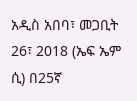አዲስ አበባ፣ መጋቢት 26፣ 2018 (ኤፍ ኤም ሲ) በ25ኛ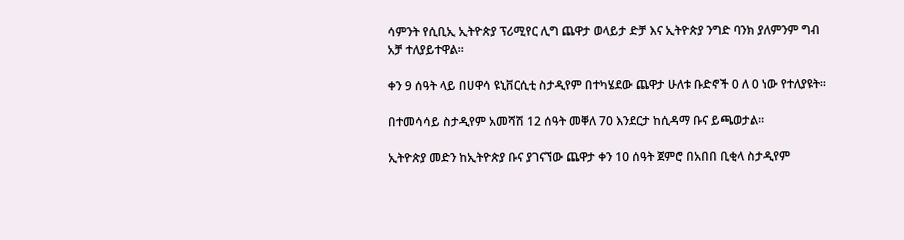ሳምንት የሲቢኢ ኢትዮጵያ ፕሪሚየር ሊግ ጨዋታ ወላይታ ድቻ እና ኢትዮጵያ ንግድ ባንክ ያለምንም ግብ አቻ ተለያይተዋል።

ቀን 9 ሰዓት ላይ በሀዋሳ ዩኒቨርሲቲ ስታዲየም በተካሄደው ጨዋታ ሁለቱ ቡድኖች 0 ለ 0 ነው የተለያዩት።

በተመሳሳይ ስታዲየም አመሻሽ 12 ሰዓት መቐለ 70 እንደርታ ከሲዳማ ቡና ይጫወታል።

ኢትዮጵያ መድን ከኢትዮጵያ ቡና ያገናኘው ጨዋታ ቀን 10 ሰዓት ጀምሮ በአበበ ቢቂላ ስታዲየም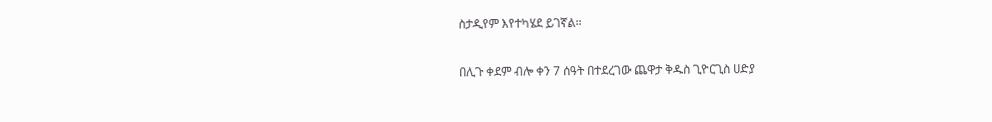ስታዲየም እየተካሄደ ይገኛል።

በሊጉ ቀደም ብሎ ቀን 7 ሰዓት በተደረገው ጨዋታ ቅዱስ ጊዮርጊስ ሀድያ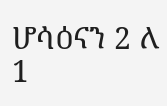ሆሳዕናን 2 ለ 1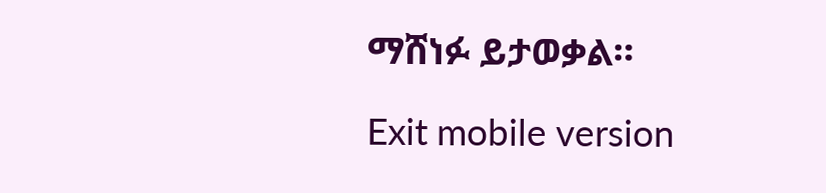ማሸነፉ ይታወቃል።

Exit mobile version